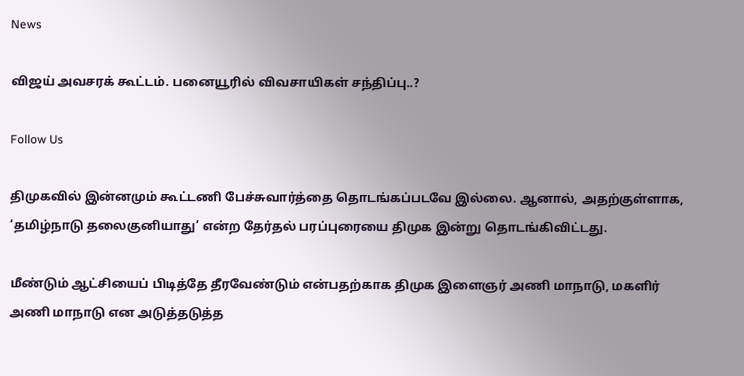News

விஜய் அவசரக் கூட்டம். பனையூரில் விவசாயிகள் சந்திப்பு..?

Follow Us

திமுகவில் இன்னமும் கூட்டணி பேச்சுவார்த்தை தொடங்கப்படவே இல்லை. ஆனால், அதற்குள்ளாக, ‘தமிழ்நாடு தலைகுனியாது’ என்ற தேர்தல் பரப்புரையை திமுக இன்று தொடங்கிவிட்டது.

மீண்டும் ஆட்சியைப் பிடித்தே தீரவேண்டும் என்பதற்காக திமுக இளைஞர் அணி மாநாடு, மகளிர் அணி மாநாடு என அடுத்தடுத்த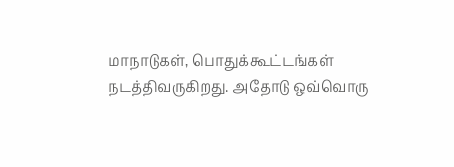மாநாடுகள், பொதுக்கூட்டங்கள் நடத்திவருகிறது. அதோடு ஒவ்வொரு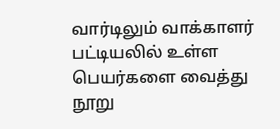வார்டிலும் வாக்காளர் பட்டியலில் உள்ள பெயர்களை வைத்து நூறு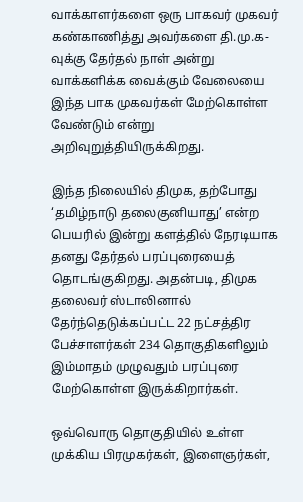வாக்காளர்களை ஒரு பாகவர் முகவர் கண்காணித்து அவர்களை தி.மு.க-வுக்கு தேர்தல் நாள் அன்று வாக்களிக்க வைக்கும் வேலையை இந்த பாக முகவர்கள் மேற்கொள்ள வேண்டும் என்று அறிவுறுத்தியிருக்கிறது.

இந்த நிலையில் திமுக, தற்போது ‘தமிழ்நாடு தலைகுனியாது’ என்ற பெயரில் இன்று களத்தில் நேரடியாக தனது தேர்தல் பரப்புரையைத் தொடங்குகிறது. அதன்படி, திமுக தலைவர் ஸ்டாலினால் தேர்ந்தெடுக்கப்பட்ட 22 நட்சத்திர பேச்சாளர்கள் 234 தொகுதிகளிலும் இம்மாதம் முழுவதும் பரப்புரை மேற்கொள்ள இருக்கிறார்கள்.

ஒவ்வொரு தொகுதியில் உள்ள முக்கிய பிரமுகர்கள், இளைஞர்கள்,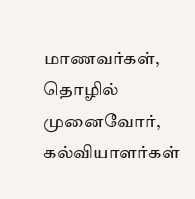மாணவர்கள், தொழில் முனைவோர், கல்வியாளர்கள்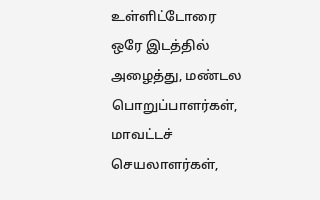உள்ளிட்டோரை ஒரே இடத்தில் அழைத்து, மண்டல பொறுப்பாளர்கள், மாவட்டச் செயலாளர்கள்,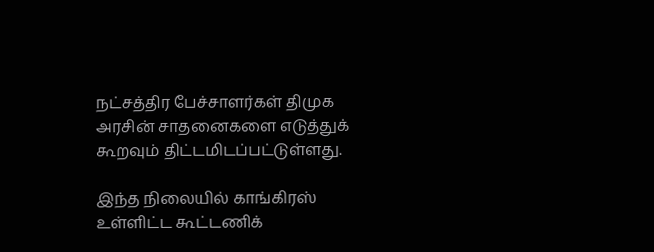நட்சத்திர பேச்சாளர்கள் திமுக அரசின் சாதனைகளை எடுத்துக் கூறவும் திட்டமிடப்பட்டுள்ளது.

இந்த நிலையில் காங்கிரஸ் உள்ளிட்ட கூட்டணிக்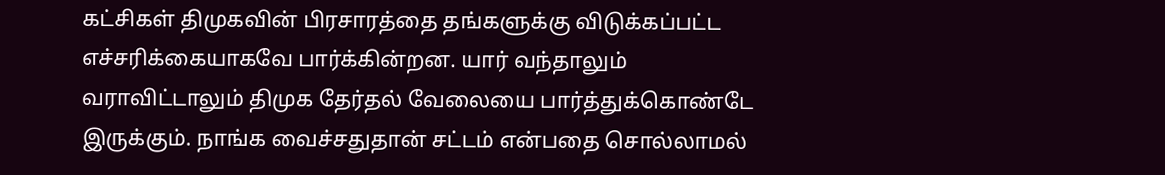கட்சிகள் திமுகவின் பிரசாரத்தை தங்களுக்கு விடுக்கப்பட்ட எச்சரிக்கையாகவே பார்க்கின்றன. யார் வந்தாலும் வராவிட்டாலும் திமுக தேர்தல் வேலையை பார்த்துக்கொண்டே இருக்கும். நாங்க வைச்சதுதான் சட்டம் என்பதை சொல்லாமல்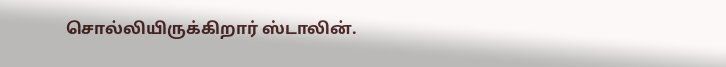சொல்லியிருக்கிறார் ஸ்டாலின்.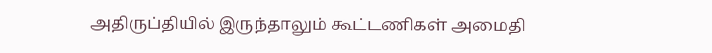அதிருப்தியில் இருந்தாலும் கூட்டணிகள் அமைதி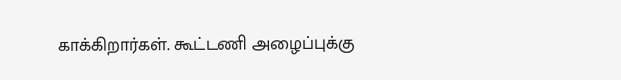காக்கிறார்கள். கூட்டணி அழைப்புக்கு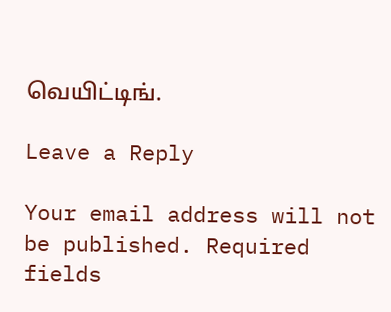வெயிட்டிங்.

Leave a Reply

Your email address will not be published. Required fields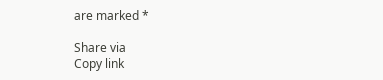are marked *

Share via
Copy link